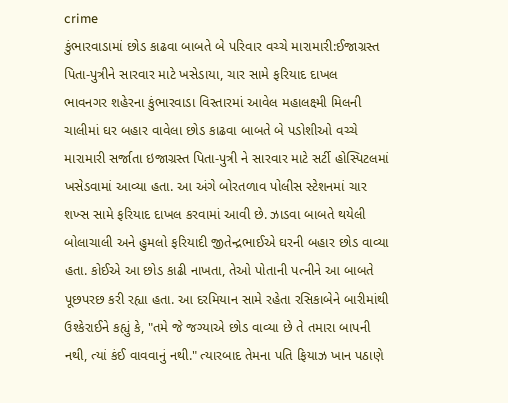crime
કુંભારવાડામાં છોડ કાઢવા બાબતે બે પરિવાર વચ્ચે મારામારી:ઈજાગ્રસ્ત પિતા-પુત્રીને સારવાર માટે ખસેડાયા, ચાર સામે ફરિયાદ દાખલ
ભાવનગર શહેરના કુંભારવાડા વિસ્તારમાં આવેલ મહાલક્ષ્મી મિલની ચાલીમાં ઘર બહાર વાવેલા છોડ કાઢવા બાબતે બે પડોશીઓ વચ્ચે મારામારી સર્જાતા ઇજાગ્રસ્ત પિતા-પુત્રી ને સારવાર માટે સર્ટી હોસ્પિટલમાં ખસેડવામાં આવ્યા હતા. આ અંગે બોરતળાવ પોલીસ સ્ટેશનમાં ચાર શખ્સ સામે ફરિયાદ દાખલ કરવામાં આવી છે. ઝાડવા બાબતે થયેલી બોલાચાલી અને હુમલો ફરિયાદી જીતેન્દ્રભાઈએ ઘરની બહાર છોડ વાવ્યા હતા. કોઈએ આ છોડ કાઢી નાખતા, તેઓ પોતાની પત્નીને આ બાબતે પૂછપરછ કરી રહ્યા હતા. આ દરમિયાન સામે રહેતા રસિકાબેને બારીમાંથી ઉશ્કેરાઈને કહ્યું કે, "તમે જે જગ્યાએ છોડ વાવ્યા છે તે તમારા બાપની નથી, ત્યાં કંઈ વાવવાનું નથી." ત્યારબાદ તેમના પતિ ફિયાઝ ખાન પઠાણે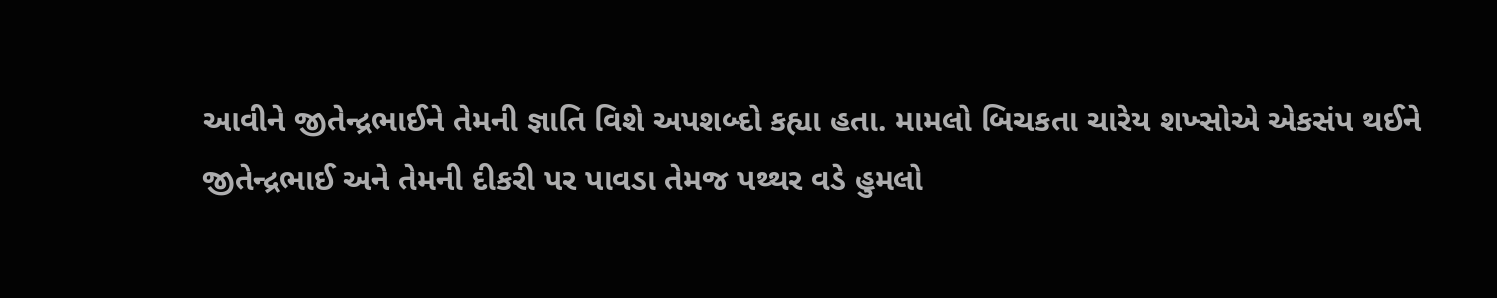આવીને જીતેન્દ્રભાઈને તેમની જ્ઞાતિ વિશે અપશબ્દો કહ્યા હતા. મામલો બિચકતા ચારેય શખ્સોએ એકસંપ થઈને જીતેન્દ્રભાઈ અને તેમની દીકરી પર પાવડા તેમજ પથ્થર વડે હુમલો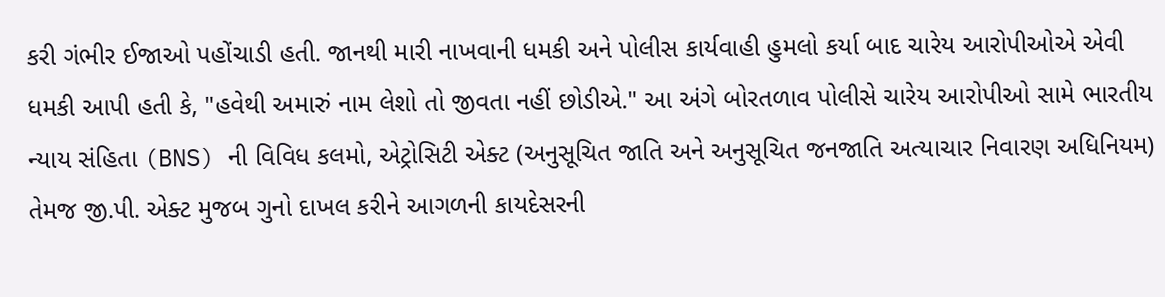કરી ગંભીર ઈજાઓ પહોંચાડી હતી. જાનથી મારી નાખવાની ધમકી અને પોલીસ કાર્યવાહી હુમલો કર્યા બાદ ચારેય આરોપીઓએ એવી ધમકી આપી હતી કે, "હવેથી અમારું નામ લેશો તો જીવતા નહીં છોડીએ." આ અંગે બોરતળાવ પોલીસે ચારેય આરોપીઓ સામે ભારતીય ન્યાય સંહિતા (BNS) ની વિવિધ કલમો, એટ્રોસિટી એક્ટ (અનુસૂચિત જાતિ અને અનુસૂચિત જનજાતિ અત્યાચાર નિવારણ અધિનિયમ) તેમજ જી.પી. એક્ટ મુજબ ગુનો દાખલ કરીને આગળની કાયદેસરની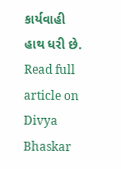કાર્યવાહી હાથ ધરી છે.
Read full article on Divya Bhaskar